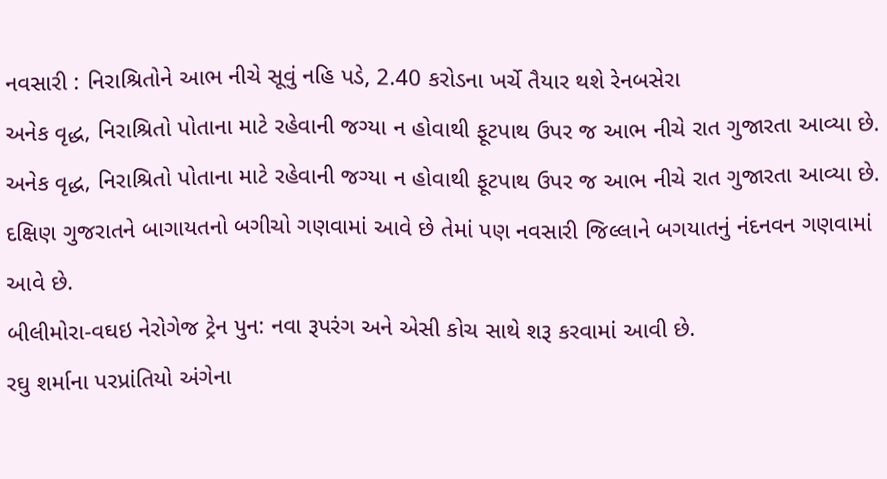નવસારી : નિરાશ્રિતોને આભ નીચે સૂવું નહિ પડે, 2.40 કરોડના ખર્ચે તૈયાર થશે રેનબસેરા
અનેક વૃદ્ધ, નિરાશ્રિતો પોતાના માટે રહેવાની જગ્યા ન હોવાથી ફૂટપાથ ઉપર જ આભ નીચે રાત ગુજારતા આવ્યા છે.
અનેક વૃદ્ધ, નિરાશ્રિતો પોતાના માટે રહેવાની જગ્યા ન હોવાથી ફૂટપાથ ઉપર જ આભ નીચે રાત ગુજારતા આવ્યા છે.
દક્ષિણ ગુજરાતને બાગાયતનો બગીચો ગણવામાં આવે છે તેમાં પણ નવસારી જિલ્લાને બગયાતનું નંદનવન ગણવામાં આવે છે.
બીલીમોરા-વઘઇ નેરોગેજ ટ્રેન પુન: નવા રૂપરંગ અને એસી કોચ સાથે શરૂ કરવામાં આવી છે.
રઘુ શર્માના પરપ્રાંતિયો અંગેના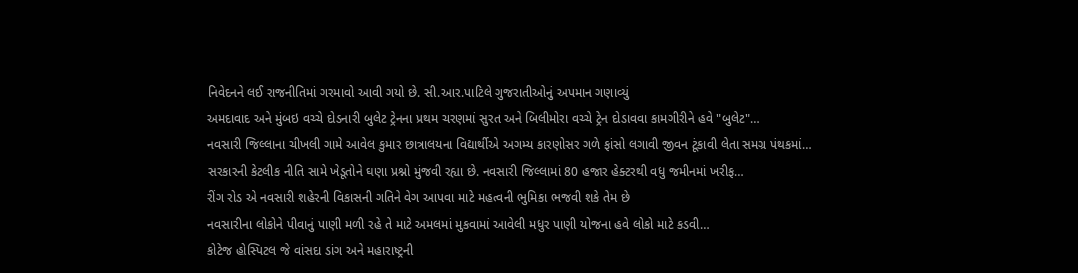નિવેદનને લઈ રાજનીતિમાં ગરમાવો આવી ગયો છે. સી.આર.પાટિલે ગુજરાતીઓનું અપમાન ગણાવ્યું
અમદાવાદ અને મુંબઇ વચ્ચે દોડનારી બુલેટ ટ્રેનના પ્રથમ ચરણમાં સુરત અને બિલીમોરા વચ્ચે ટ્રેન દોડાવવા કામગીરીને હવે "બુલેટ"…
નવસારી જિલ્લાના ચીખલી ગામે આવેલ કુમાર છાત્રાલયના વિદ્યાર્થીએ અગમ્ય કારણોસર ગળે ફાંસો લગાવી જીવન ટૂંકાવી લેતા સમગ્ર પંથકમાં…
સરકારની કેટલીક નીતિ સામે ખેડૂતોને ઘણા પ્રશ્નો મુંજવી રહ્યા છે. નવસારી જિલ્લામાં 80 હજાર હેક્ટરથી વધુ જમીનમાં ખરીફ…
રીંગ રોડ એ નવસારી શહેરની વિકાસની ગતિને વેગ આપવા માટે મહત્વની ભુમિકા ભજવી શકે તેમ છે
નવસારીના લોકોને પીવાનું પાણી મળી રહે તે માટે અમલમાં મુકવામાં આવેલી મધુર પાણી યોજના હવે લોકો માટે કડવી…
કોટેજ હોસ્પિટલ જે વાંસદા ડાંગ અને મહારાષ્ટ્રની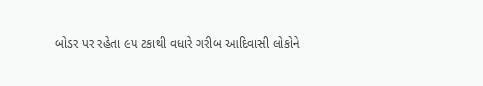બોડર પર રહેતા ૯૫ ટકાથી વધારે ગરીબ આદિવાસી લોકોને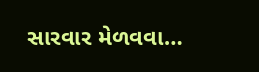સારવાર મેળવવા…